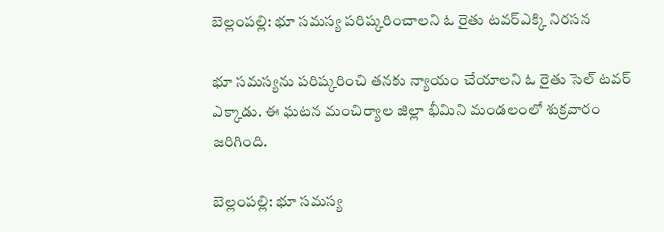బెల్లంపల్లి: భూ సమస్య పరిష్కరించాలని ఓ రైతు టవర్ఎక్కి నిరసన

భూ సమస్యను పరిష్కరించి తనకు న్యాయం చేయాలని ఓ రైతు సెల్ టవర్ ఎక్కాడు. ఈ ఘటన మంచిర్యాల జిల్లా భీమిని మండలంలో శుక్రవారం జరిగింది.

బెల్లంపల్లి: భూ సమస్య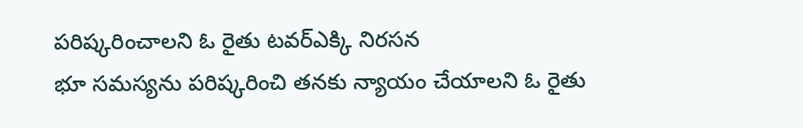పరిష్కరించాలని ఓ రైతు టవర్ఎక్కి నిరసన
భూ సమస్యను పరిష్కరించి తనకు న్యాయం చేయాలని ఓ రైతు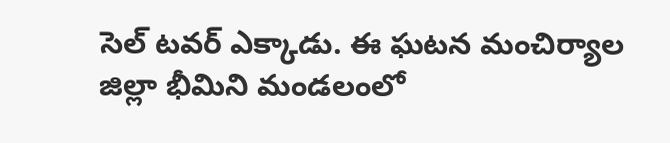సెల్ టవర్ ఎక్కాడు. ఈ ఘటన మంచిర్యాల జిల్లా భీమిని మండలంలో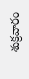శుక్రవారం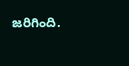జరిగింది.